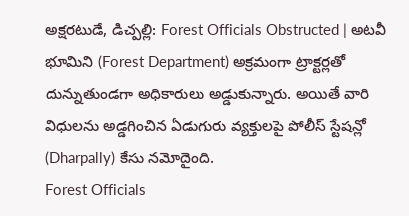అక్షరటుడే, డిచ్పల్లి: Forest Officials Obstructed | అటవీ భూమిని (Forest Department) అక్రమంగా ట్రాక్టర్లతో దున్నుతుండగా అధికారులు అడ్డుకున్నారు. అయితే వారి విధులను అడ్డగించిన ఏడుగురు వ్యక్తులపై పోలీస్ స్టేషన్లో (Dharpally) కేసు నమోదైంది.
Forest Officials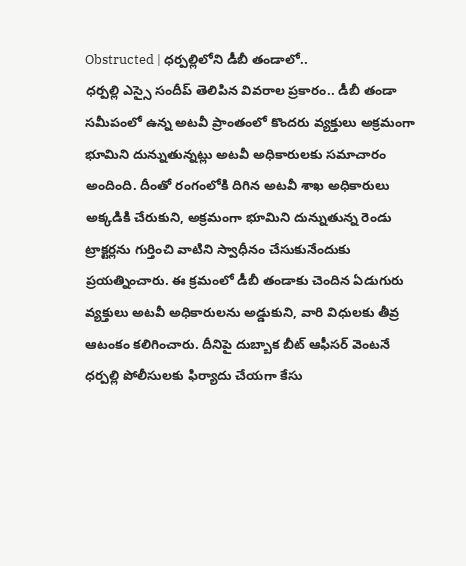Obstructed | ధర్పల్లిలోని డీబీ తండాలో..
ధర్పల్లి ఎస్సై సందీప్ తెలిపిన వివరాల ప్రకారం.. డీబీ తండా సమీపంలో ఉన్న అటవీ ప్రాంతంలో కొందరు వ్యక్తులు అక్రమంగా భూమిని దున్నుతున్నట్లు అటవీ అధికారులకు సమాచారం అందింది. దీంతో రంగంలోకి దిగిన అటవీ శాఖ అధికారులు అక్కడికి చేరుకుని, అక్రమంగా భూమిని దున్నుతున్న రెండు ట్రాక్టర్లను గుర్తించి వాటిని స్వాధీనం చేసుకునేందుకు ప్రయత్నించారు. ఈ క్రమంలో డీబీ తండాకు చెందిన ఏడుగురు వ్యక్తులు అటవీ అధికారులను అడ్డుకుని, వారి విధులకు తీవ్ర ఆటంకం కలిగించారు. దీనిపై దుబ్బాక బీట్ ఆఫీసర్ వెంటనే ధర్పల్లి పోలీసులకు ఫిర్యాదు చేయగా కేసు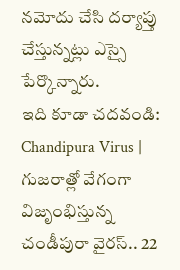నమోదు చేసి దర్యాప్తు చేస్తున్నట్లు ఎస్సై పేర్కొన్నారు.
ఇది కూడా చదవండి: Chandipura Virus | గుజరాత్లో వేగంగా విజృంభిస్తున్న చండీపురా వైరస్.. 22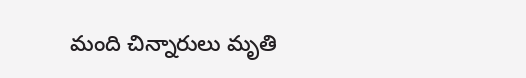మంది చిన్నారులు మృతి